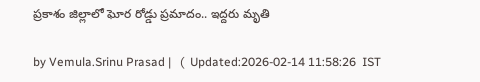ప్రకాశం జిల్లాలో ఘోర రోడ్డు ప్రమాదం.. ఇద్దరు మృతి

by Vemula.Srinu Prasad |   (  Updated:2026-02-14 11:58:26  IST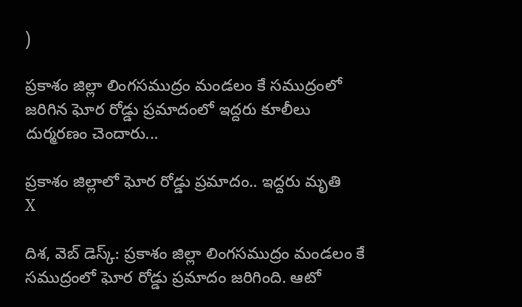)

ప్రకాశం జిల్లా లింగసముద్రం మండలం కే సముద్రంలో జరిగిన ఘోర రోడ్డు ప్రమాదంలో ఇద్దరు కూలీలు దుర్మరణం చెందారు...

ప్రకాశం జిల్లాలో ఘోర రోడ్డు ప్రమాదం.. ఇద్దరు మృతి
X

దిశ, వెబ్ డెస్క్: ప్రకాశం జిల్లా లింగసముద్రం మండలం కే సముద్రంలో ఘోర రోడ్డు ప్రమాదం జరిగింది. ఆటో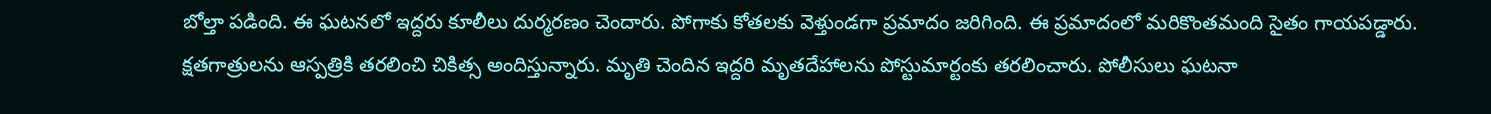బోల్తా పడింది. ఈ ఘటనలో ఇద్దరు కూలీలు దుర్మరణం చెందారు. పోగాకు కోతలకు వెళ్తుండగా ప్రమాదం జరిగింది. ఈ ప్రమాదంలో మరికొంతమంది సైతం గాయపడ్డారు. క్షతగాత్రులను ఆస్పత్రికి తరలించి చికిత్స అందిస్తున్నారు. మృతి చెందిన ఇద్దరి మృతదేహాలను పోస్టుమార్టంకు తరలించారు. పోలీసులు ఘటనా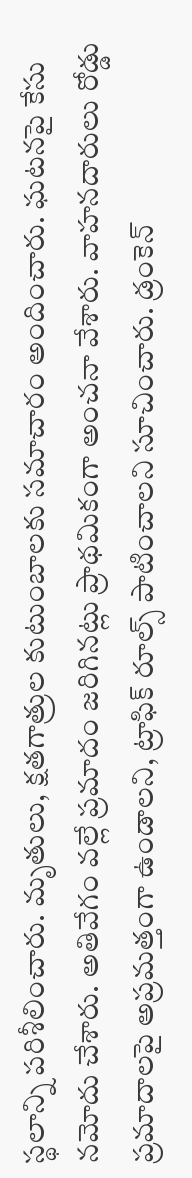స్థలాన్ని పరిశీలించారు. మృతులు, క్షతగాత్రుల కుటుంబాలకు సమాచారం అందించారు. ఘటనపై కేసు నమోదు చేశారు. అతివేగం వల్లే ప్రమాదం జరిగినట్లు ప్రాథమికంగా అంచనా వేశారు. వాహనదారులు రోడ్డు ప్రమాదాలపై అప్రమత్తంగా ఉండాలని, ట్రాఫిక్ రూల్స్ పాటించాలని సూచించారు. డ్రంకెన్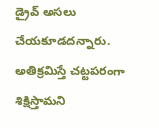డ్రైవ్ అసలు చేయకూడదన్నారు. అతిక్రమిస్తే చట్టపరంగా శిక్షిస్తామని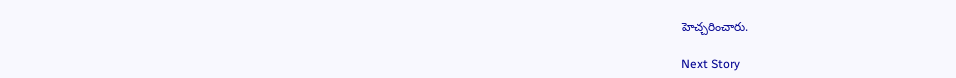హెచ్చరించారు.

Next Story